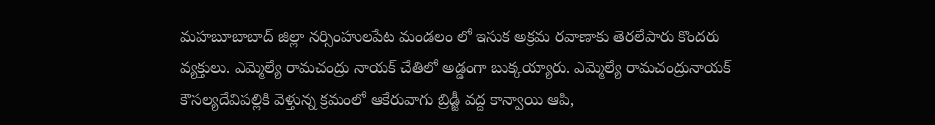మహబూబాబాద్ జిల్లా నర్సింహులపేట మండలం లో ఇసుక అక్రమ రవాణాకు తెరలేపారు కొందరు వ్యక్తులు. ఎమ్మెల్యే రామచంద్రు నాయక్ చేతిలో అడ్డంగా బుక్కయ్యారు. ఎమ్మెల్యే రామచంద్రునాయక్ కౌసల్యదేవిపల్లికి వెళ్తున్న క్రమంలో ఆకేరువాగు బ్రిడ్జీ వద్ద కాన్వాయి ఆపి,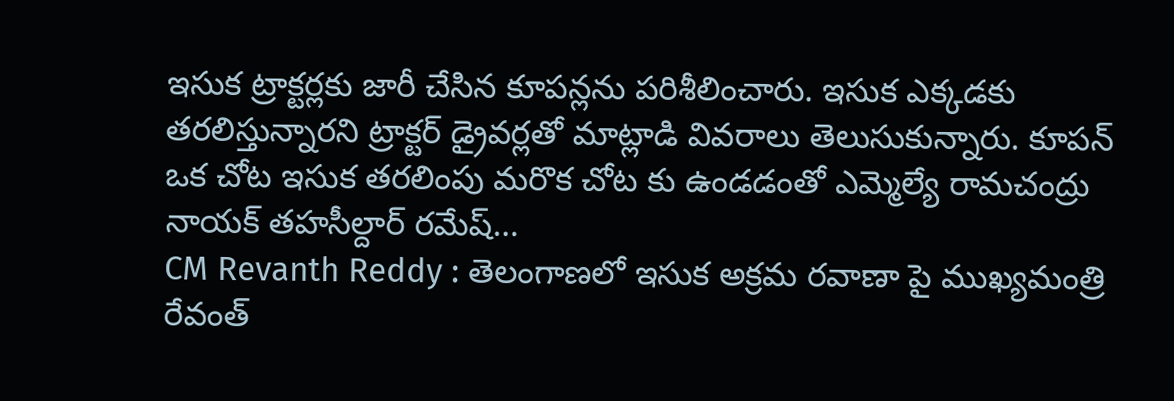ఇసుక ట్రాక్టర్లకు జారీ చేసిన కూపన్లను పరిశీలించారు. ఇసుక ఎక్కడకు తరలిస్తున్నారని ట్రాక్టర్ డ్రైవర్లతో మాట్లాడి వివరాలు తెలుసుకున్నారు. కూపన్ ఒక చోట ఇసుక తరలింపు మరొక చోట కు ఉండడంతో ఎమ్మెల్యే రామచంద్రు నాయక్ తహసీల్దార్ రమేష్…
CM Revanth Reddy : తెలంగాణలో ఇసుక అక్రమ రవాణా పై ముఖ్యమంత్రి రేవంత్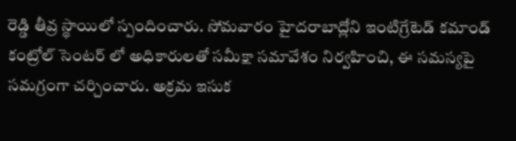రెడ్డి తీవ్ర స్థాయిలో స్పందించారు. సోమవారం హైదరాబాద్లోని ఇంటిగ్రేటెడ్ కమాండ్ కంట్రోల్ సెంటర్ లో అధికారులతో సమీక్షా సమావేశం నిర్వహించి, ఈ సమస్యపై సమగ్రంగా చర్చించారు. అక్రమ ఇసుక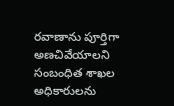రవాణాను పూర్తిగా అణచివేయాలని సంబంధిత శాఖల అధికారులను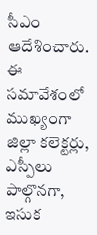సీఎం ఆదేశించారు. ఈ సమావేశంలో ముఖ్యంగా జిల్లా కలెక్టర్లు, ఎస్పీలు పాల్గొనగా, ఇసుక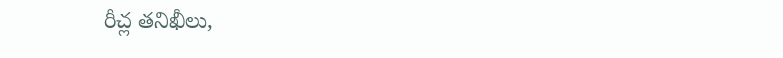రీచ్ల తనిఖీలు,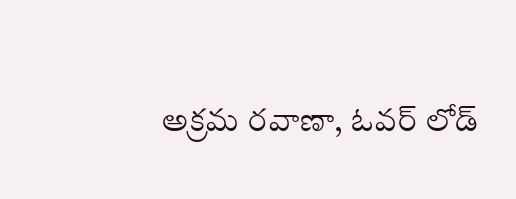అక్రమ రవాణా, ఓవర్ లోడ్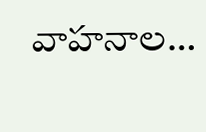వాహనాల…